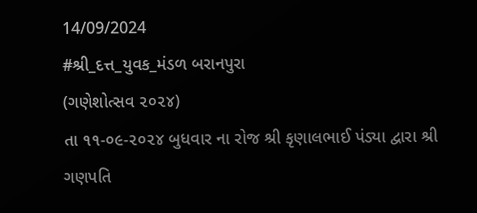14/09/2024
#શ્રી_દત્ત_યુવક_મંડળ બરાનપુરા
(ગણેશોત્સવ ૨૦૨૪)
તા ૧૧-૦૯-૨૦૨૪ બુધવાર ના રોજ શ્રી કૃણાલભાઈ પંડ્યા દ્વારા શ્રી ગણપતિ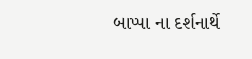બાપ્પા ના દર્શનાર્થે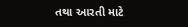તથા આરતી માટે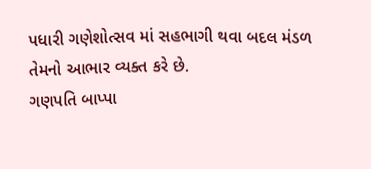પધારી ગણેશોત્સવ માં સહભાગી થવા બદલ મંડળ તેમનો આભાર વ્યક્ત કરે છે.
ગણપતિ બાપ્પા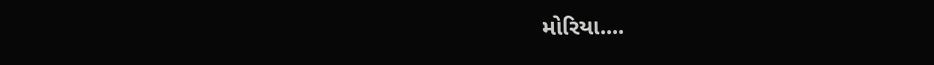મોરિયા....